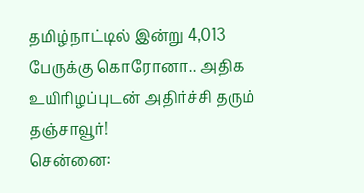தமிழ்நாட்டில் இன்று 4,013 பேருக்கு கொரோனா.. அதிக உயிரிழப்புடன் அதிர்ச்சி தரும் தஞ்சாவூர்!
சென்னை: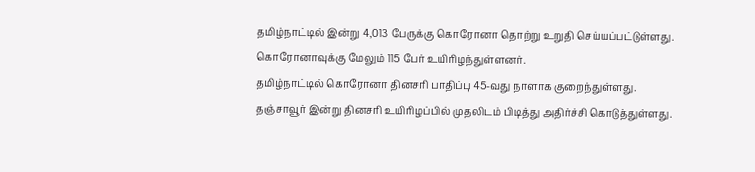தமிழ்நாட்டில் இன்று 4,013 பேருக்கு கொரோனா தொற்று உறுதி செய்யப்பட்டுள்ளது. கொரோனாவுக்கு மேலும் 115 பேர் உயிரிழந்துள்ளனர்.
தமிழ்நாட்டில் கொரோனா தினசரி பாதிப்பு 45-வது நாளாக குறைந்துள்ளது. தஞ்சாவூர் இன்று தினசரி உயிரிழப்பில் முதலிடம் பிடித்து அதிர்ச்சி கொடுத்துள்ளது.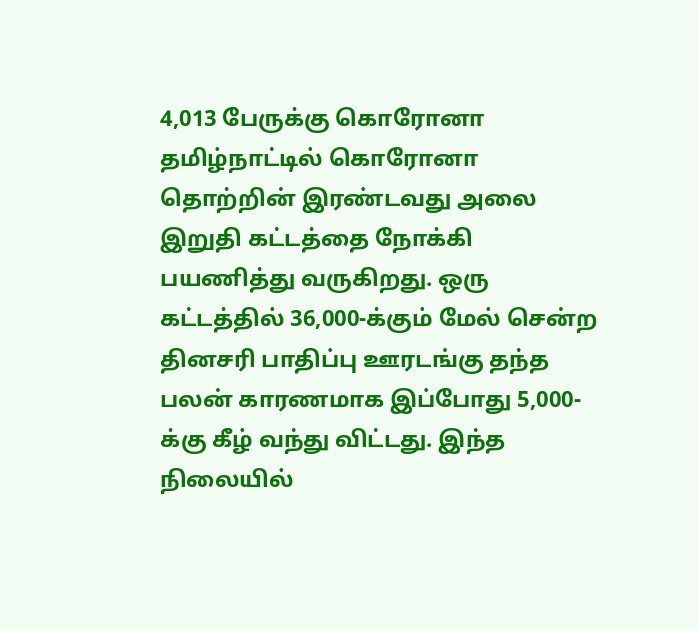4,013 பேருக்கு கொரோனா
தமிழ்நாட்டில் கொரோனா தொற்றின் இரண்டவது அலை இறுதி கட்டத்தை நோக்கி பயணித்து வருகிறது. ஒரு கட்டத்தில் 36,000-க்கும் மேல் சென்ற தினசரி பாதிப்பு ஊரடங்கு தந்த பலன் காரணமாக இப்போது 5,000-க்கு கீழ் வந்து விட்டது. இந்த நிலையில்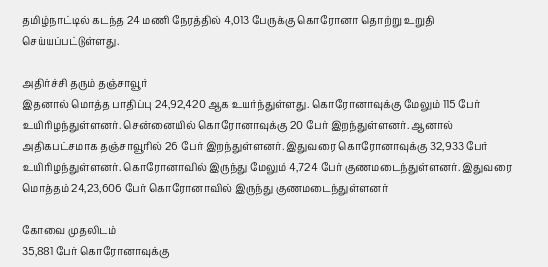தமிழ்நாட்டில் கடந்த 24 மணி நேரத்தில் 4,013 பேருக்கு கொரோனா தொற்று உறுதி செய்யப்பட்டுள்ளது.

அதிர்ச்சி தரும் தஞ்சாவூர்
இதனால் மொத்த பாதிப்பு 24,92,420 ஆக உயர்ந்துள்ளது. கொரோனாவுக்கு மேலும் 115 பேர் உயிரிழந்துள்ளனர். சென்னையில் கொரோனாவுக்கு 20 பேர் இறந்துள்ளனர். ஆனால் அதிகபட்சமாக தஞ்சாவூரில் 26 பேர் இறந்துள்ளனர். இதுவரை கொரோனாவுக்கு 32,933 பேர் உயிரிழந்துள்ளனர். கொரோனாவில் இருந்து மேலும் 4,724 பேர் குணமடைந்துள்ளனர். இதுவரை மொத்தம் 24,23,606 பேர் கொரோனாவில் இருந்து குணமடைந்துள்ளனர்

கோவை முதலிடம்
35,881 பேர் கொரோனாவுக்கு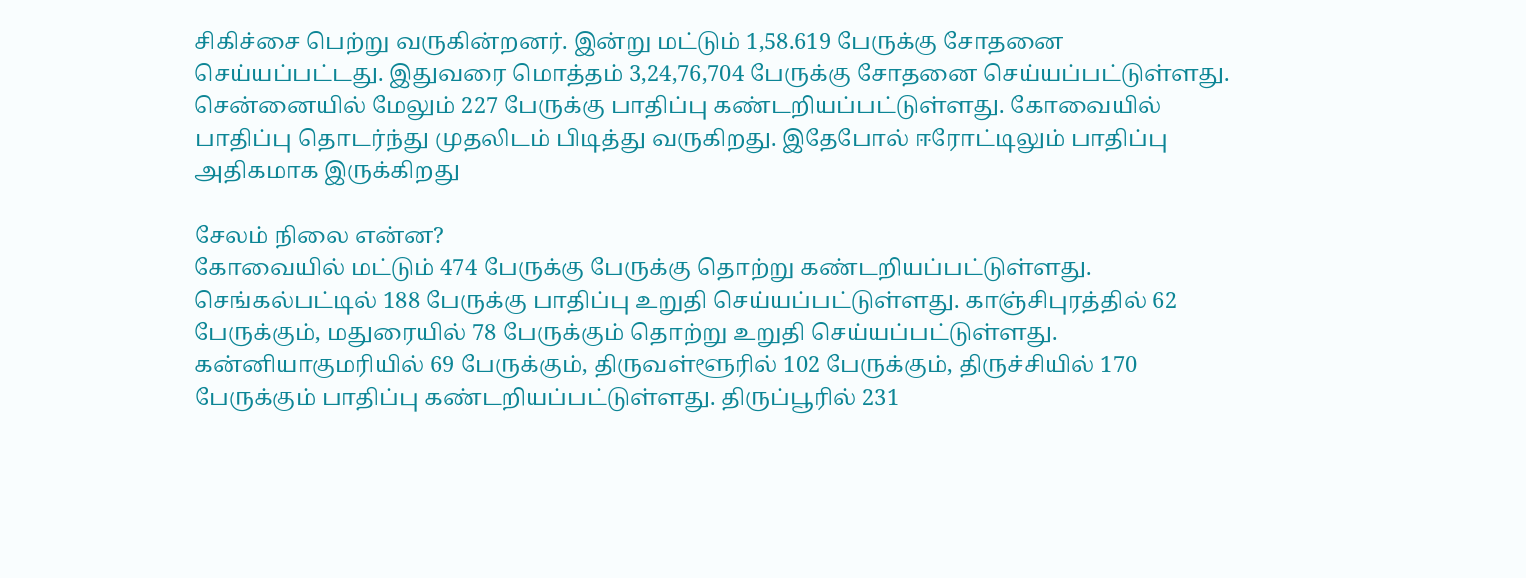சிகிச்சை பெற்று வருகின்றனர். இன்று மட்டும் 1,58.619 பேருக்கு சோதனை செய்யப்பட்டது. இதுவரை மொத்தம் 3,24,76,704 பேருக்கு சோதனை செய்யப்பட்டுள்ளது. சென்னையில் மேலும் 227 பேருக்கு பாதிப்பு கண்டறியப்பட்டுள்ளது. கோவையில் பாதிப்பு தொடர்ந்து முதலிடம் பிடித்து வருகிறது. இதேபோல் ஈரோட்டிலும் பாதிப்பு அதிகமாக இருக்கிறது

சேலம் நிலை என்ன?
கோவையில் மட்டும் 474 பேருக்கு பேருக்கு தொற்று கண்டறியப்பட்டுள்ளது. செங்கல்பட்டில் 188 பேருக்கு பாதிப்பு உறுதி செய்யப்பட்டுள்ளது. காஞ்சிபுரத்தில் 62 பேருக்கும், மதுரையில் 78 பேருக்கும் தொற்று உறுதி செய்யப்பட்டுள்ளது. கன்னியாகுமரியில் 69 பேருக்கும், திருவள்ளூரில் 102 பேருக்கும், திருச்சியில் 170 பேருக்கும் பாதிப்பு கண்டறியப்பட்டுள்ளது. திருப்பூரில் 231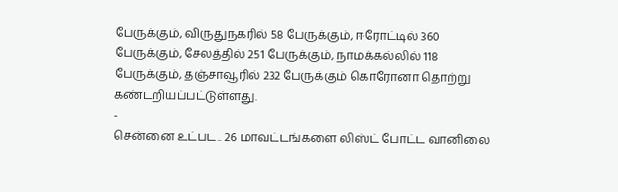பேருக்கும், விருதுநகரில் 58 பேருக்கும், ஈரோட்டில் 360 பேருக்கும், சேலத்தில் 251 பேருக்கும், நாமக்கல்லில் 118 பேருக்கும், தஞ்சாவூரில் 232 பேருக்கும் கொரோனா தொற்று கண்டறியப்பட்டுள்ளது.
-
சென்னை உட்பட.. 26 மாவட்டங்களை லிஸ்ட் போட்ட வானிலை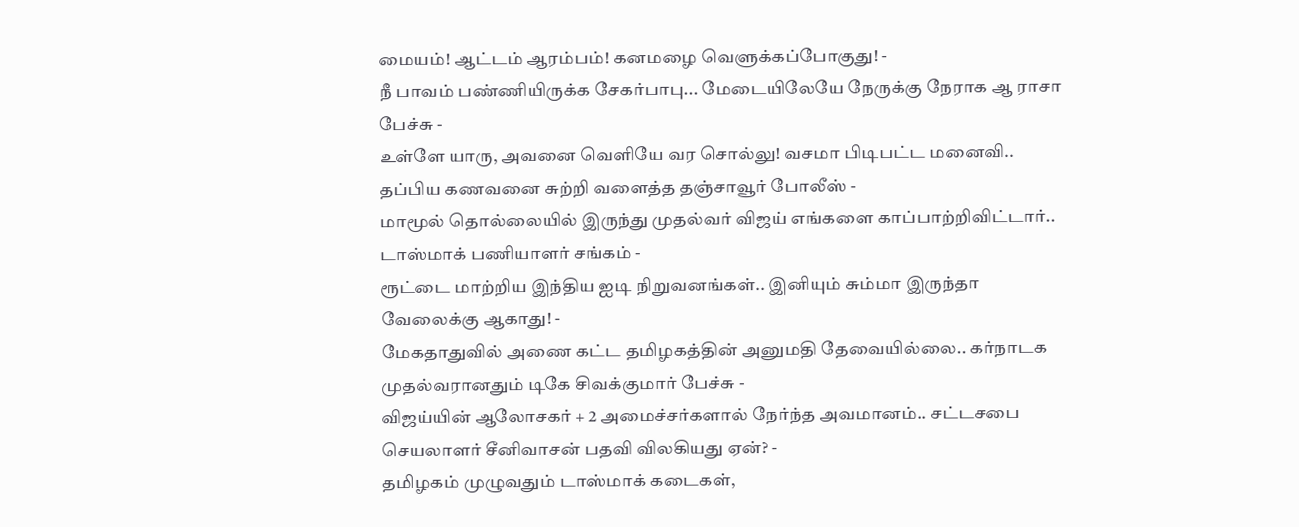மையம்! ஆட்டம் ஆரம்பம்! கனமழை வெளுக்கப்போகுது! -
நீ பாவம் பண்ணியிருக்க சேகர்பாபு... மேடையிலேயே நேருக்கு நேராக ஆ ராசா பேச்சு -
உள்ளே யாரு, அவனை வெளியே வர சொல்லு! வசமா பிடிபட்ட மனைவி.. தப்பிய கணவனை சுற்றி வளைத்த தஞ்சாவூர் போலீஸ் -
மாமூல் தொல்லையில் இருந்து முதல்வர் விஜய் எங்களை காப்பாற்றிவிட்டார்.. டாஸ்மாக் பணியாளர் சங்கம் -
ரூட்டை மாற்றிய இந்திய ஐடி நிறுவனங்கள்.. இனியும் சும்மா இருந்தா வேலைக்கு ஆகாது! -
மேகதாதுவில் அணை கட்ட தமிழகத்தின் அனுமதி தேவையில்லை.. கர்நாடக முதல்வரானதும் டிகே சிவக்குமார் பேச்சு -
விஜய்யின் ஆலோசகர் + 2 அமைச்சர்களால் நேர்ந்த அவமானம்.. சட்டசபை செயலாளர் சீனிவாசன் பதவி விலகியது ஏன்? -
தமிழகம் முழுவதும் டாஸ்மாக் கடைகள்,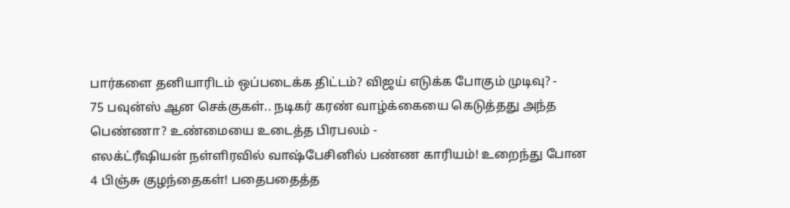பார்களை தனியாரிடம் ஒப்படைக்க திட்டம்? விஜய் எடுக்க போகும் முடிவு? -
75 பவுன்ஸ் ஆன செக்குகள்.. நடிகர் கரண் வாழ்க்கையை கெடுத்தது அந்த பெண்ணா? உண்மையை உடைத்த பிரபலம் -
எலக்ட்ரீஷியன் நள்ளிரவில் வாஷ்பேசினில் பண்ண காரியம்! உறைந்து போன 4 பிஞ்சு குழந்தைகள்! பதைபதைத்த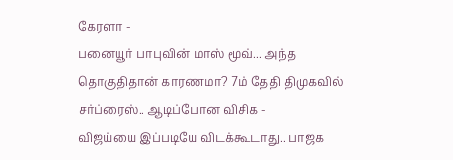கேரளா -
பனையூர் பாபுவின் மாஸ் மூவ்... அந்த தொகுதிதான் காரணமா? 7ம் தேதி திமுகவில் சர்ப்ரைஸ்.. ஆடிப்போன விசிக -
விஜய்யை இப்படியே விடக்கூடாது.. பாஜக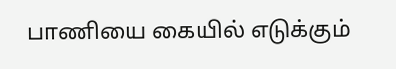பாணியை கையில் எடுக்கும்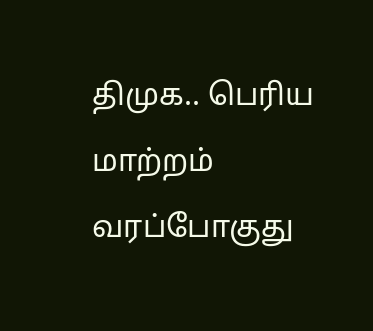திமுக.. பெரிய மாற்றம் வரப்போகுது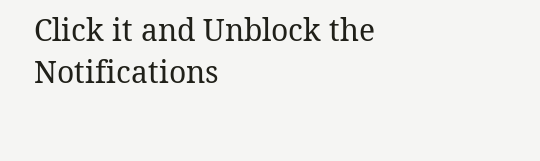Click it and Unblock the Notifications